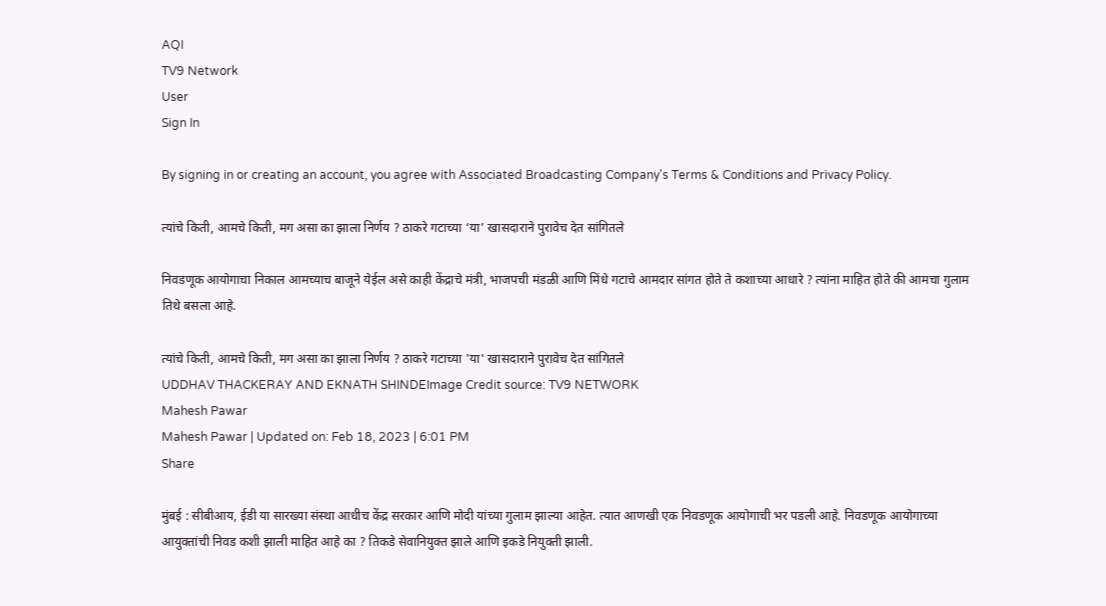AQI
TV9 Network
User
Sign In

By signing in or creating an account, you agree with Associated Broadcasting Company's Terms & Conditions and Privacy Policy.

त्यांचे किती, आमचे किती, मग असा का झाला निर्णय ? ठाकरे गटाच्या ‘या’ खासदाराने पुरावेच देत सांगितले

निवडणूक आयोगाचा निकाल आमच्याच बाजूने येईल असे काही केंद्राचे मंत्री, भाजपची मंडळी आणि मिंधे गटाचे आमदार सांगत होते ते कशाच्या आधारे ? त्यांना माहित होते की आमचा गुलाम तिथे बसला आहे.

त्यांचे किती, आमचे किती, मग असा का झाला निर्णय ? ठाकरे गटाच्या 'या' खासदाराने पुरावेच देत सांगितले
UDDHAV THACKERAY AND EKNATH SHINDEImage Credit source: TV9 NETWORK
Mahesh Pawar
Mahesh Pawar | Updated on: Feb 18, 2023 | 6:01 PM
Share

मुंबई : सीबीआय, ईडी या सारख्या संस्था आधीच केंद्र सरकार आणि मोदी यांच्या गुलाम झाल्या आहेत. त्यात आणखी एक निवडणूक आयोगाची भर पडली आहे. निवडणूक आयोगाच्या आयुक्तांची निवड कशी झाली माहित आहे का ? तिकडे सेवानियुक्त झाले आणि इकडे नियुक्ती झाली.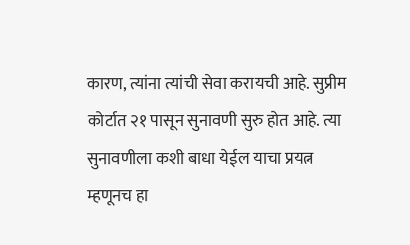कारण, त्यांना त्यांची सेवा करायची आहे. सुप्रीम कोर्टात २१ पासून सुनावणी सुरु होत आहे. त्या सुनावणीला कशी बाधा येईल याचा प्रयत्न म्हणूनच हा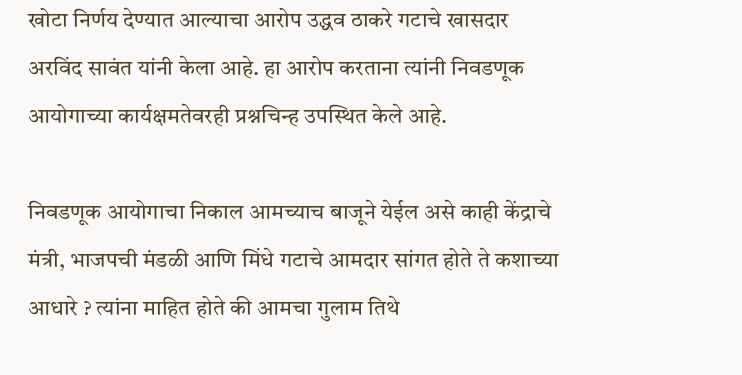खोटा निर्णय देण्यात आल्याचा आरोप उद्धव ठाकरे गटाचे खासदार अरविंद सावंत यांनी केला आहे. हा आरोप करताना त्यांनी निवडणूक आयोगाच्या कार्यक्षमतेवरही प्रश्नचिन्ह उपस्थित केले आहे.

निवडणूक आयोगाचा निकाल आमच्याच बाजूने येईल असे काही केंद्राचे मंत्री, भाजपची मंडळी आणि मिंधे गटाचे आमदार सांगत होते ते कशाच्या आधारे ? त्यांना माहित होते की आमचा गुलाम तिथे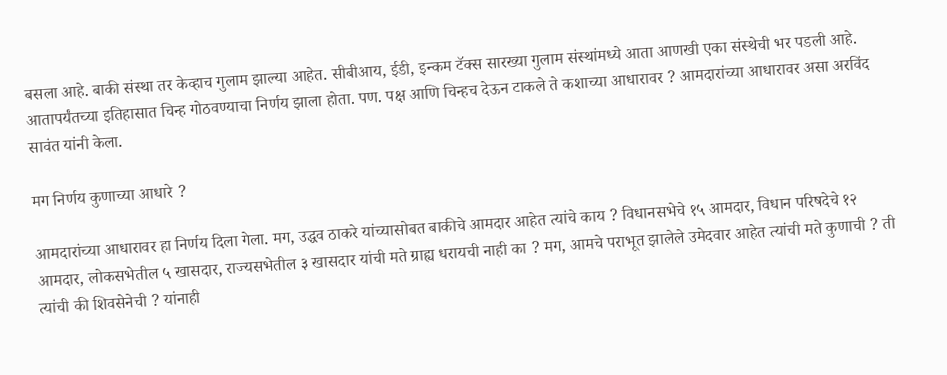बसला आहे. बाकी संस्था तर केव्हाच गुलाम झाल्या आहेत. सीबीआय, ईडी, इन्कम टॅक्स सारख्या गुलाम संस्थांमध्ये आता आणखी एका संस्थेची भर पडली आहे. आतापर्यंतच्या इतिहासात चिन्ह गोठवण्याचा निर्णय झाला होता. पण. पक्ष आणि चिन्हच देऊन टाकले ते कशाच्या आधारावर ? आमदारांच्या आधारावर असा अरविंद सावंत यांनी केला.

मग निर्णय कुणाच्या आधारे ?

आमदारांच्या आधारावर हा निर्णय दिला गेला. मग, उद्धव ठाकरे यांच्यासोबत बाकीचे आमदार आहेत त्यांचे काय ? विधानसभेचे १५ आमदार, विधान परिषदेचे १२ आमदार, लोकसभेतील ५ खासदार, राज्यसभेतील ३ खासदार यांची मते ग्राह्य धरायची नाही का ? मग, आमचे पराभूत झालेले उमेदवार आहेत त्यांची मते कुणाची ? ती त्यांची की शिवसेनेची ? यांनाही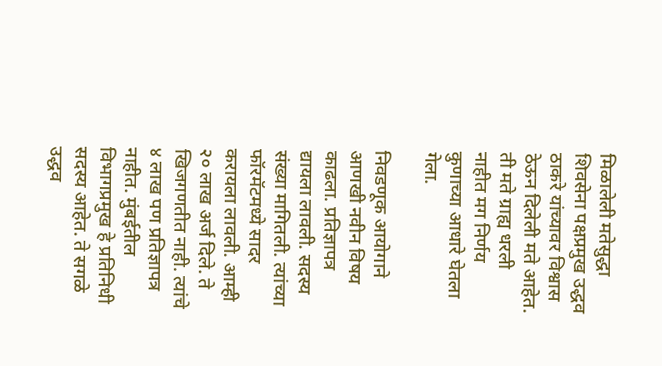मिळालेली मतेसुद्धा शिवसेना पक्षप्रमुख उद्धव ठाकरे यांच्यावर विश्वास ठेऊन दिलेली मते आहेत. ती मते ग्राह्य धरली नाहीत मग निर्णय कुणाच्या आधारे घेतला गेला.

निवडणूक आयोगाने आणखी नवीन विषय काढला. प्रतिज्ञापत्र द्यायला लावली. सदस्य संख्या मागितली. त्यांच्या फॉरमॅटमध्ये सादर करायला लावली. आम्ही २० लाख अर्ज दिले. ते खिजगणतीत नाही. त्यांचे ४ लाख पण प्रतिज्ञापत्र नाहीत. मुंबईतील विभागप्रमुख हे प्रतिनिधी सदस्य आहेत. ते सगळे उद्धव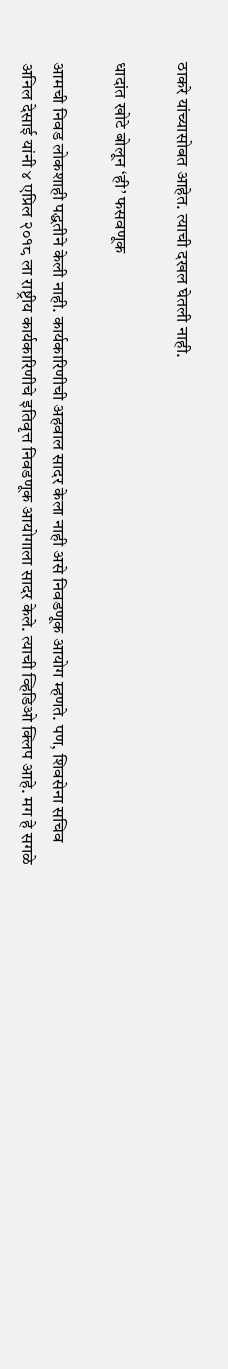ठाकरे यांच्यासोबत आहेत. त्याची दखल घेतली नाही.

धादांत खोटे बोलून ‘ही’ फसवणूक

आमची निवड लोकशाही पद्धतीने केली नाही. कार्यकारिणीची अहवाल सादर केला नाही असे निवडणूक आयोग म्हणते. पण, शिवसेना सचिव अनिल देसाई यांनी ४ एप्रिल २०१८ ला राष्ट्रीय कार्यकारिणीचे इतिवृत्त निवडणूक आयोगाला सादर केले. त्याची व्हिडिओ क्लिप आहे. मग हे सगळे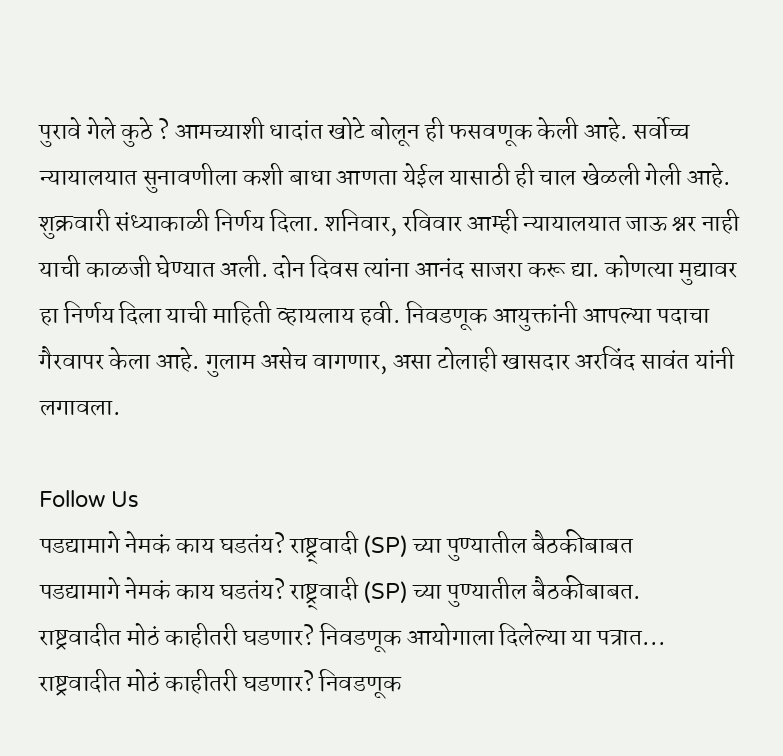पुरावे गेले कुठे ? आमच्याशी धादांत खोटे बोलून ही फसवणूक केली आहे. सर्वोच्च न्यायालयात सुनावणीला कशी बाधा आणता येईल यासाठी ही चाल खेळली गेली आहे. शुक्रवारी संध्याकाळी निर्णय दिला. शनिवार, रविवार आम्ही न्यायालयात जाऊ श्नर नाही याची काळजी घेण्यात अली. दोन दिवस त्यांना आनंद साजरा करू द्या. कोणत्या मुद्यावर हा निर्णय दिला याची माहिती व्हायलाय हवी. निवडणूक आयुक्तांनी आपल्या पदाचा गैरवापर केला आहे. गुलाम असेच वागणार, असा टोलाही खासदार अरविंद सावंत यांनी लगावला.

Follow Us
पडद्यामागे नेमकं काय घडतंय? राष्ट्र्वादी (SP) च्या पुण्यातील बैठकीबाबत
पडद्यामागे नेमकं काय घडतंय? राष्ट्र्वादी (SP) च्या पुण्यातील बैठकीबाबत.
राष्ट्रवादीत मोठं काहीतरी घडणार? निवडणूक आयोगाला दिलेल्या या पत्रात...
राष्ट्रवादीत मोठं काहीतरी घडणार? निवडणूक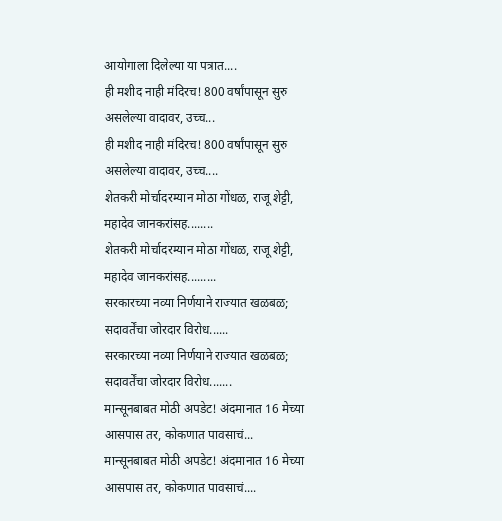आयोगाला दिलेल्या या पत्रात....
ही मशीद नाही मंदिरच! 800 वर्षांपासून सुरु असलेल्या वादावर, उच्च...
ही मशीद नाही मंदिरच! 800 वर्षांपासून सुरु असलेल्या वादावर, उच्च....
शेतकरी मोर्चादरम्यान मोठा गोंधळ, राजू शेट्टी, महादेव जानकरांसह........
शेतकरी मोर्चादरम्यान मोठा गोंधळ, राजू शेट्टी, महादेव जानकरांसह.........
सरकारच्या नव्या निर्णयाने राज्यात खळबळ; सदावर्तेंचा जोरदार विरोध......
सरकारच्या नव्या निर्णयाने राज्यात खळबळ; सदावर्तेंचा जोरदार विरोध.......
मान्सूनबाबत मोठी अपडेट! अंदमानात 16 मेच्या आसपास तर, कोकणात पावसाचं...
मान्सूनबाबत मोठी अपडेट! अंदमानात 16 मेच्या आसपास तर, कोकणात पावसाचं....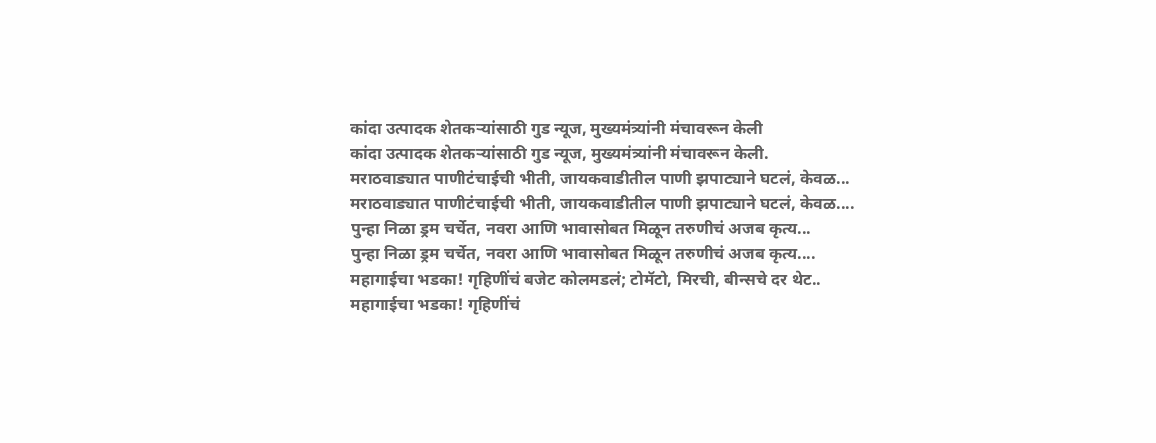कांदा उत्पादक शेतकऱ्यांसाठी गुड न्यूज, मुख्यमंत्र्यांनी मंचावरून केली
कांदा उत्पादक शेतकऱ्यांसाठी गुड न्यूज, मुख्यमंत्र्यांनी मंचावरून केली.
मराठवाड्यात पाणीटंचाईची भीती, जायकवाडीतील पाणी झपाट्याने घटलं, केवळ...
मराठवाड्यात पाणीटंचाईची भीती, जायकवाडीतील पाणी झपाट्याने घटलं, केवळ....
पुन्हा निळा ड्रम चर्चेत, नवरा आणि भावासोबत मिळून तरुणीचं अजब कृत्य...
पुन्हा निळा ड्रम चर्चेत, नवरा आणि भावासोबत मिळून तरुणीचं अजब कृत्य....
महागाईचा भडका! गृहिणींचं बजेट कोलमडलं; टोमॅटो, मिरची, बीन्सचे दर थेट..
महागाईचा भडका! गृहिणींचं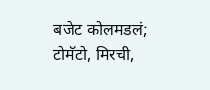बजेट कोलमडलं; टोमॅटो, मिरची,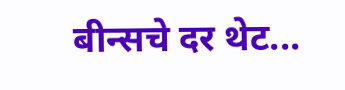बीन्सचे दर थेट...